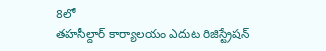8లో
తహసీల్దార్ కార్యాలయం ఎదుట రిజిస్ట్రేషన్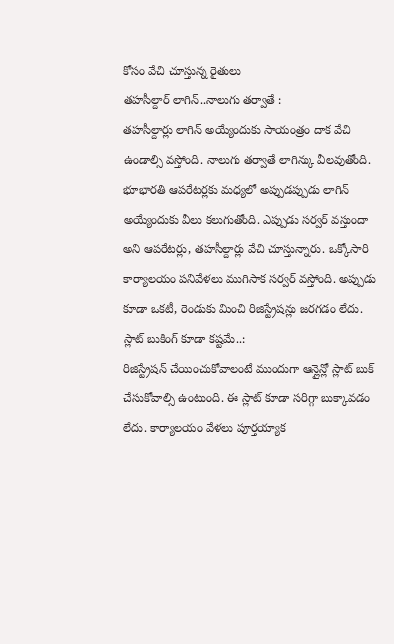కోసం వేచి చూస్తున్న రైతులు
తహసీల్దార్ లాగిన్..నాలుగు తర్వాతే :
తహసీల్దార్లు లాగిన్ అయ్యేందుకు సాయంత్రం దాక వేచి ఉండాల్సి వస్తోంది. నాలుగు తర్వాతే లాగిన్కు వీలవుతోంది. భూభారతి ఆపరేటర్లకు మధ్యలో అప్పుడప్పుడు లాగిన్ అయ్యేందుకు వీలు కలుగుతోంది. ఎప్పుడు సర్వర్ వస్తుందా అని ఆపరేటర్లు, తహసీల్దార్లు వేచి చూస్తున్నారు. ఒక్కోసారి కార్యాలయం పనివేళలు ముగిసాక సర్వర్ వస్తోంది. అప్పుడు కూడా ఒకటీ, రెండుకు మించి రిజిస్ట్రేషన్లు జరగడం లేదు.
స్లాట్ బుకింగ్ కూడా కష్టమే..:
రిజిస్ట్రేషన్ చేయించుకోవాలంటే ముందుగా ఆన్లైన్లో స్లాట్ బుక్ చేసుకోవాల్సి ఉంటుంది. ఈ స్లాట్ కూడా సరిగ్గా బుక్కావడం లేదు. కార్యాలయం వేళలు పూర్తయ్యాక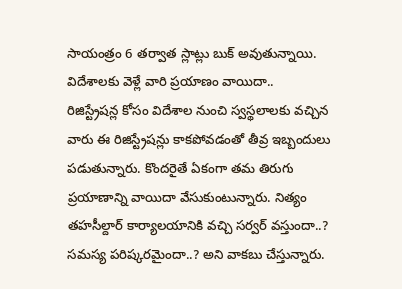సాయంత్రం 6 తర్వాత స్లాట్లు బుక్ అవుతున్నాయి.
విదేశాలకు వెళ్లే వారి ప్రయాణం వాయిదా..
రిజిస్ట్రేషన్ల కోసం విదేశాల నుంచి స్వస్థలాలకు వచ్చిన వారు ఈ రిజిస్ట్రేషన్లు కాకపోవడంతో తీవ్ర ఇబ్బందులు పడుతున్నారు. కొందరైతే ఏకంగా తమ తిరుగు ప్రయాణాన్ని వాయిదా వేసుకుంటున్నారు. నిత్యం తహసీల్దార్ కార్యాలయానికి వచ్చి సర్వర్ వస్తుందా..? సమస్య పరిష్కరమైందా..? అని వాకబు చేస్తున్నారు.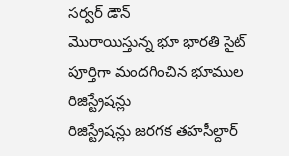సర్వర్ డౌన్
మొరాయిస్తున్న భూ భారతి సైట్
పూర్తిగా మందగించిన భూముల రిజిస్ట్రేషన్లు
రిజిస్ట్రేషన్లు జరగక తహసీల్దార్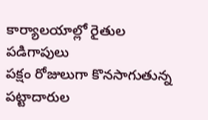కార్యాలయాల్లో రైతుల పడిగాపులు
పక్షం రోజులుగా కొనసాగుతున్న పట్టాదారుల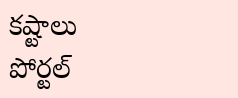కష్టాలు
పోర్టల్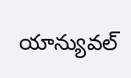యాన్యువల్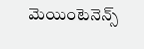మెయింటెనెన్స్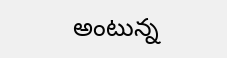అంటున్న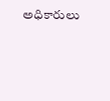అధికారులు